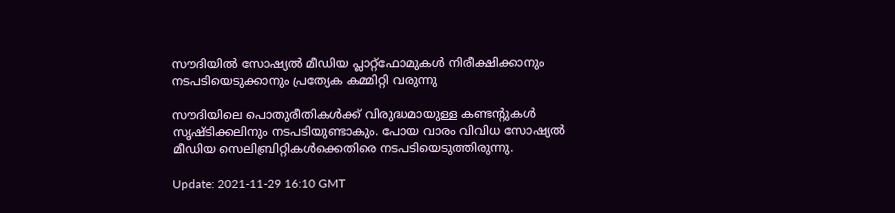സൗദിയിൽ സോഷ്യൽ മീഡിയ പ്ലാറ്റ്‌ഫോമുകൾ നിരീക്ഷിക്കാനും നടപടിയെടുക്കാനും പ്രത്യേക കമ്മിറ്റി വരുന്നു

സൗദിയിലെ പൊതുരീതികൾക്ക് വിരുദ്ധമായുള്ള കണ്ടന്റുകൾ സൃഷ്ടിക്കലിനും നടപടിയുണ്ടാകും. പോയ വാരം വിവിധ സോഷ്യൽ മീഡിയ സെലിബ്രിറ്റികൾക്കെതിരെ നടപടിയെടുത്തിരുന്നു.

Update: 2021-11-29 16:10 GMT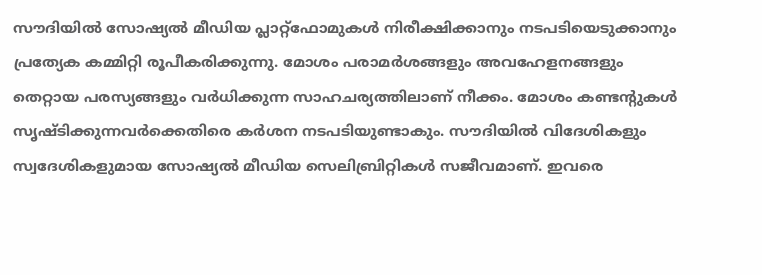സൗദിയിൽ സോഷ്യൽ മീഡിയ പ്ലാറ്റ്‌ഫോമുകൾ നിരീക്ഷിക്കാനും നടപടിയെടുക്കാനും പ്രത്യേക കമ്മിറ്റി രൂപീകരിക്കുന്നു. മോശം പരാമർശങ്ങളും അവഹേളനങ്ങളും തെറ്റായ പരസ്യങ്ങളും വർധിക്കുന്ന സാഹചര്യത്തിലാണ് നീക്കം. മോശം കണ്ടന്റുകൾ സൃഷ്ടിക്കുന്നവർക്കെതിരെ കർശന നടപടിയുണ്ടാകും. സൗദിയിൽ വിദേശികളും സ്വദേശികളുമായ സോഷ്യൽ മീഡിയ സെലിബ്രിറ്റികൾ സജീവമാണ്. ഇവരെ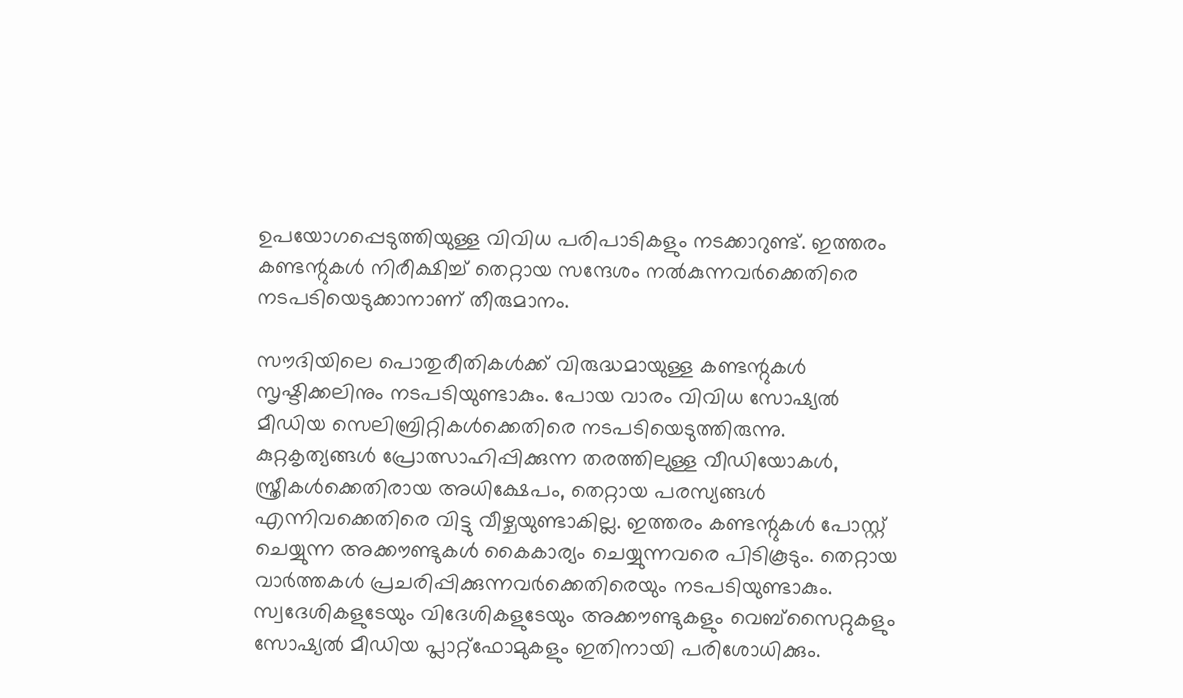ഉപയോഗപ്പെടുത്തിയുള്ള വിവിധ പരിപാടികളും നടക്കാറുണ്ട്. ഇത്തരം കണ്ടന്റുകൾ നിരീക്ഷിച്ച് തെറ്റായ സന്ദേശം നൽകുന്നവർക്കെതിരെ നടപടിയെടുക്കാനാണ് തീരുമാനം.

സൗദിയിലെ പൊതുരീതികൾക്ക് വിരുദ്ധമായുള്ള കണ്ടന്റുകൾ സൃഷ്ടിക്കലിനും നടപടിയുണ്ടാകും. പോയ വാരം വിവിധ സോഷ്യൽ മീഡിയ സെലിബ്രിറ്റികൾക്കെതിരെ നടപടിയെടുത്തിരുന്നു. കുറ്റകൃത്യങ്ങൾ പ്രോത്സാഹിപ്പിക്കുന്ന തരത്തിലുള്ള വീഡിയോകൾ, സ്ത്രീകൾക്കെതിരായ അധിക്ഷേപം, തെറ്റായ പരസ്യങ്ങൾ എന്നിവക്കെതിരെ വിട്ടു വീഴ്ചയുണ്ടാകില്ല. ഇത്തരം കണ്ടന്റുകൾ പോസ്റ്റ് ചെയ്യുന്ന അക്കൗണ്ടുകൾ കൈകാര്യം ചെയ്യുന്നവരെ പിടികൂടും. തെറ്റായ വാർത്തകൾ പ്രചരിപ്പിക്കുന്നവർക്കെതിരെയും നടപടിയുണ്ടാകും. സ്വദേശികളുടേയും വിദേശികളുടേയും അക്കൗണ്ടുകളും വെബ്‌സൈറ്റുകളും സോഷ്യൽ മീഡിയ പ്ലാറ്റ്‌ഫോമുകളും ഇതിനായി പരിശോധിക്കും.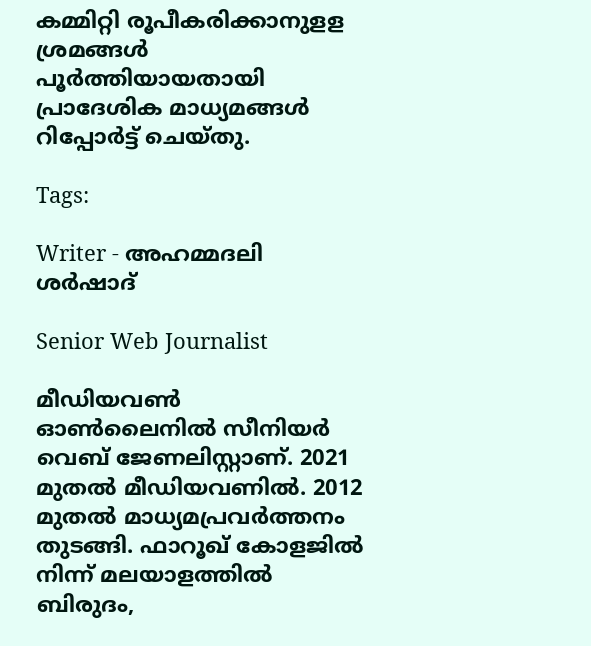കമ്മിറ്റി രൂപീകരിക്കാനുളള ശ്രമങ്ങൾ പൂർത്തിയായതായി പ്രാദേശിക മാധ്യമങ്ങൾ റിപ്പോർട്ട് ചെയ്തു.

Tags:

Writer - അഹമ്മദലി ശര്‍ഷാദ്

Senior Web Journalist

മീഡിയവൺ ഓൺലൈനിൽ സീനിയർ വെബ് ജേണലിസ്റ്റാണ്. 2021 മുതൽ മീഡിയവണിൽ. 2012 മുതൽ മാധ്യമപ്രവർത്തനം തുടങ്ങി. ഫാറൂഖ് കോളജിൽ നിന്ന് മലയാളത്തിൽ ബിരുദം,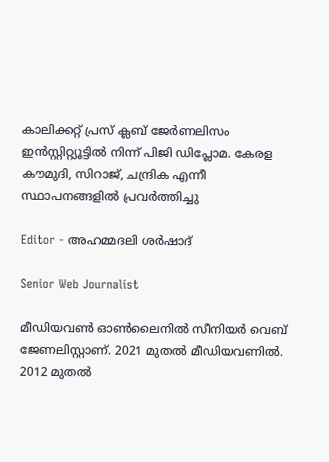കാലിക്കറ്റ് പ്രസ് ക്ലബ് ജേർണലിസം ഇൻസ്റ്റിറ്റ്യൂട്ടിൽ നിന്ന് പിജി ഡിപ്ലോമ. കേരള കൗമുദി, സിറാജ്, ചന്ദ്രിക എന്നീ സ്ഥാപനങ്ങളിൽ പ്രവർത്തിച്ചു

Editor - അഹമ്മദലി ശര്‍ഷാദ്

Senior Web Journalist

മീഡിയവൺ ഓൺലൈനിൽ സീനിയർ വെബ് ജേണലിസ്റ്റാണ്. 2021 മുതൽ മീഡിയവണിൽ. 2012 മുതൽ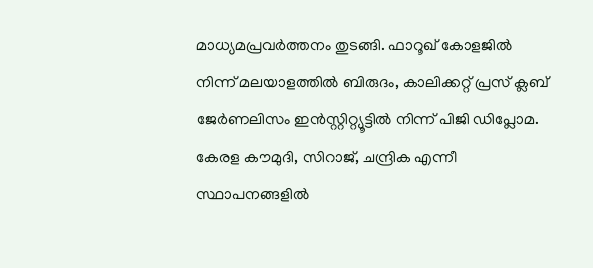മാധ്യമപ്രവർത്തനം തുടങ്ങി. ഫാറൂഖ് കോളജിൽ നിന്ന് മലയാളത്തിൽ ബിരുദം, കാലിക്കറ്റ് പ്രസ് ക്ലബ് ജേർണലിസം ഇൻസ്റ്റിറ്റ്യൂട്ടിൽ നിന്ന് പിജി ഡിപ്ലോമ. കേരള കൗമുദി, സിറാജ്, ചന്ദ്രിക എന്നീ സ്ഥാപനങ്ങളിൽ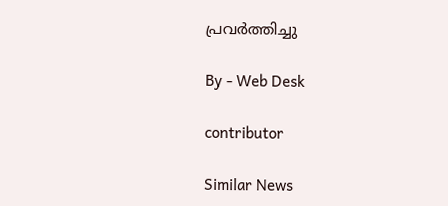പ്രവർത്തിച്ചു

By - Web Desk

contributor

Similar News